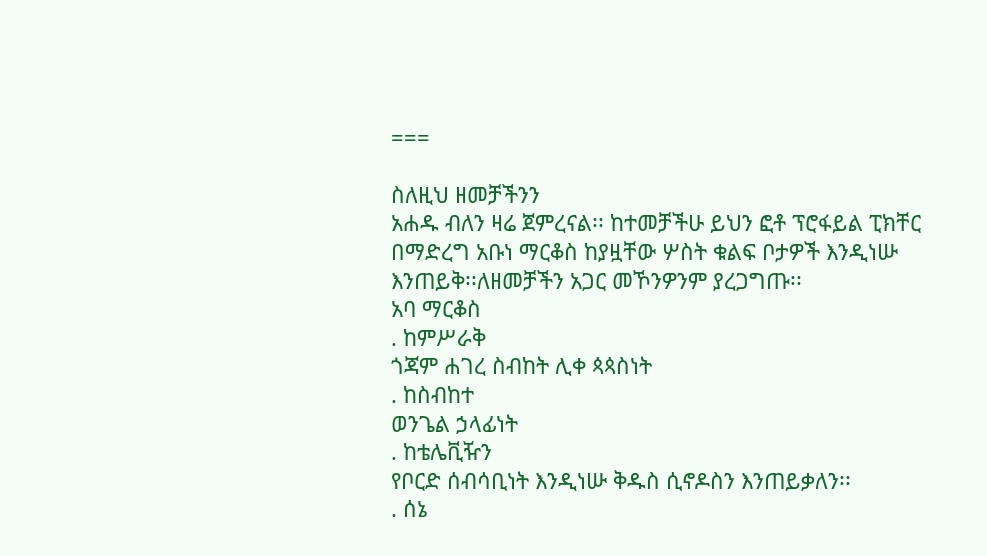===

ስለዚህ ዘመቻችንን
አሐዱ ብለን ዛሬ ጀምረናል፡፡ ከተመቻችሁ ይህን ፎቶ ፕሮፋይል ፒክቸር በማድረግ አቡነ ማርቆስ ከያዟቸው ሦስት ቁልፍ ቦታዎች እንዲነሡ
እንጠይቅ፡፡ለዘመቻችን አጋር መኾንዎንም ያረጋግጡ፡፡
አባ ማርቆስ
. ከምሥራቅ
ጎጃም ሐገረ ስብከት ሊቀ ጳጳስነት
. ከስብከተ
ወንጌል ኃላፊነት
. ከቴሌቪዥን
የቦርድ ሰብሳቢነት እንዲነሡ ቅዱስ ሲኖዶስን እንጠይቃለን፡፡
. ሰኔ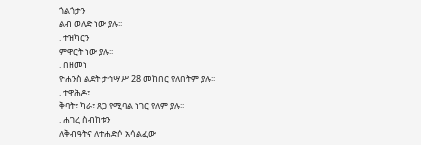ጎልጎታን
ልብ ወለድ ነው ያሉ፡፡
. ተዝካርን
ምዋርት ነው ያሉ፡፡
. በዘመነ
ዮሐንስ ልደት ታኅሣሥ 28 መከበር የለበትም ያሉ፡፡
. ተዋሕዶ፣
ቅባት፣ ካራ፣ ጸጋ የሚባል ነገር የለም ያሉ፡፡
. ሐገረ ስብከቱን
ለቅብዓትና ለተሐድሶ አሳልፈው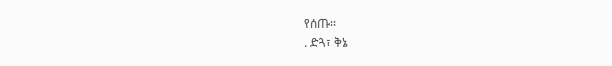የሰጡ፡፡
. ድጓ፣ ቅኔ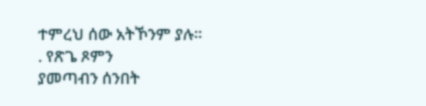ተምረህ ሰው አትኾንም ያሉ፡፡
. የጽጌ ጾምን
ያመጣብን ሰንበት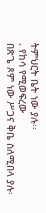ትምህርት ቤት ነው ያሉ፡፡
. የከሳ የሚወፍረው
በጽጌ ጾም ነው ሥጋና ቅቤ ስለሚበላ ያሉ፡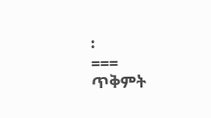፡
===
ጥቅምት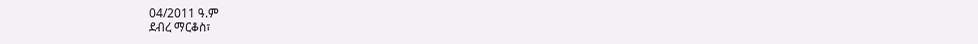04/2011 ዓ.ም
ደብረ ማርቆስ፣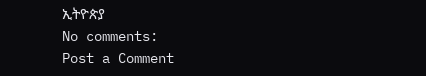ኢትዮጵያ
No comments:
Post a Comment